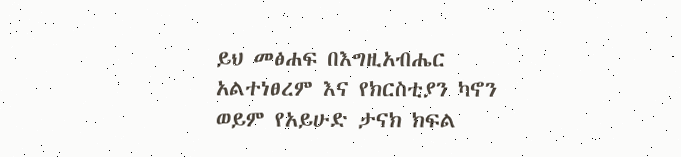ይህ መፅሐፍ በእግዚአብሔር አልተነፀረም እና የክርስቲያን ካኖን ወይም የአይሁድ ታናክ ክፍል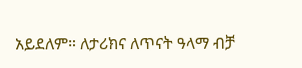አይደለም። ለታሪክና ለጥናት ዓላማ ብቻ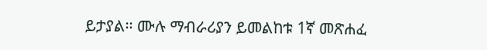ይታያል። ሙሉ ማብራሪያን ይመልከቱ 1ኛ መጽሐፈ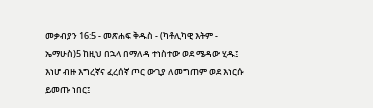መቃብያን 16:5 - መጽሐፍ ቅዱስ - (ካቶሊካዊ እትም - ኤማሁስ)5 ከዚህ በኋላ በማለዳ ተነስተው ወደ ሜዳው ሂዱ፤ እነሆ ብዙ እግረኛና ፈረሰኛ ጦር ውጊያ ለመግጠም ወደ እነርሱ ይመጡ ነበር፤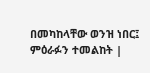በመካከላቸው ወንዝ ነበር፤ ምዕራፉን ተመልከት |